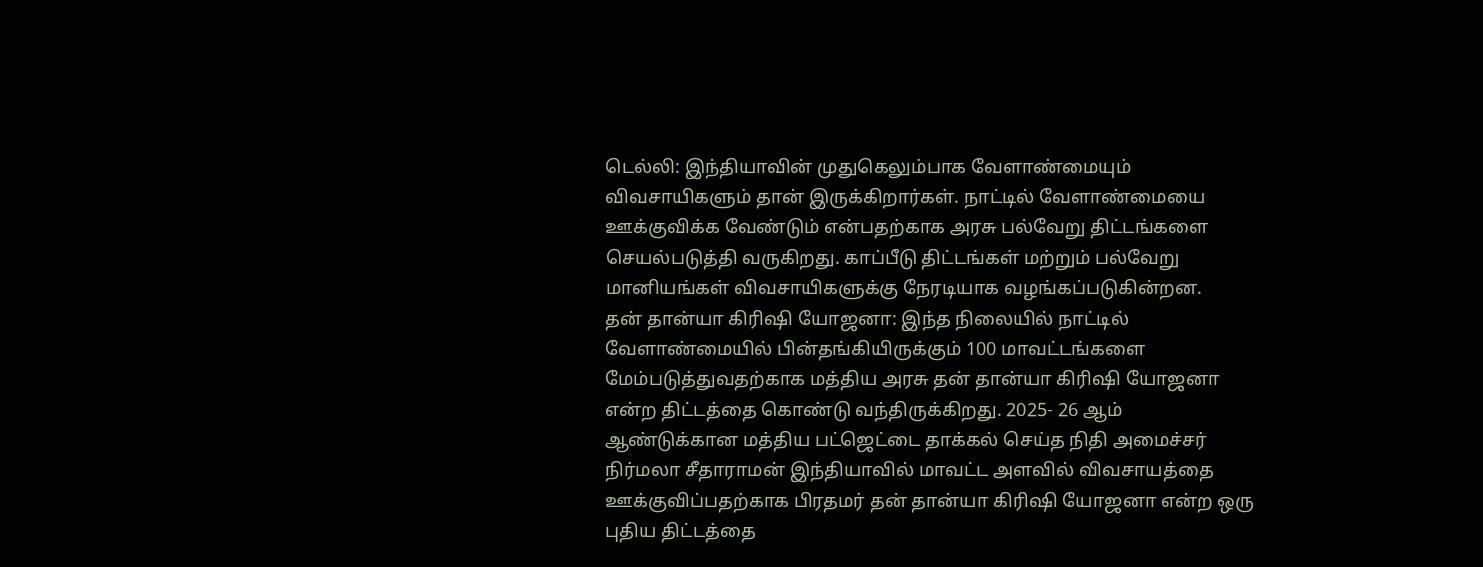டெல்லி: இந்தியாவின் முதுகெலும்பாக வேளாண்மையும் விவசாயிகளும் தான் இருக்கிறார்கள். நாட்டில் வேளாண்மையை ஊக்குவிக்க வேண்டும் என்பதற்காக அரசு பல்வேறு திட்டங்களை செயல்படுத்தி வருகிறது. காப்பீடு திட்டங்கள் மற்றும் பல்வேறு மானியங்கள் விவசாயிகளுக்கு நேரடியாக வழங்கப்படுகின்றன.
தன் தான்யா கிரிஷி யோஜனா: இந்த நிலையில் நாட்டில் வேளாண்மையில் பின்தங்கியிருக்கும் 100 மாவட்டங்களை மேம்படுத்துவதற்காக மத்திய அரசு தன் தான்யா கிரிஷி யோஜனா என்ற திட்டத்தை கொண்டு வந்திருக்கிறது. 2025- 26 ஆம் ஆண்டுக்கான மத்திய பட்ஜெட்டை தாக்கல் செய்த நிதி அமைச்சர் நிர்மலா சீதாராமன் இந்தியாவில் மாவட்ட அளவில் விவசாயத்தை ஊக்குவிப்பதற்காக பிரதமர் தன் தான்யா கிரிஷி யோஜனா என்ற ஒரு புதிய திட்டத்தை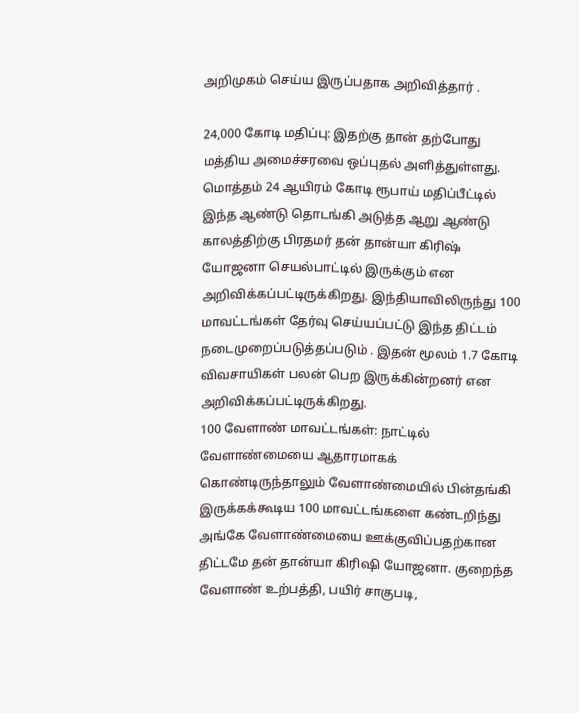அறிமுகம் செய்ய இருப்பதாக அறிவித்தார் .

24,000 கோடி மதிப்பு: இதற்கு தான் தற்போது மத்திய அமைச்சரவை ஒப்புதல் அளித்துள்ளது. மொத்தம் 24 ஆயிரம் கோடி ரூபாய் மதிப்பீட்டில் இந்த ஆண்டு தொடங்கி அடுத்த ஆறு ஆண்டு காலத்திற்கு பிரதமர் தன் தான்யா கிரிஷ் யோஜனா செயல்பாட்டில் இருக்கும் என அறிவிக்கப்பட்டிருக்கிறது. இந்தியாவிலிருந்து 100 மாவட்டங்கள் தேர்வு செய்யப்பட்டு இந்த திட்டம் நடைமுறைப்படுத்தப்படும் . இதன் மூலம் 1.7 கோடி விவசாயிகள் பலன் பெற இருக்கின்றனர் என அறிவிக்கப்பட்டிருக்கிறது.
100 வேளாண் மாவட்டங்கள்: நாட்டில் வேளாண்மையை ஆதாரமாகக் கொண்டிருந்தாலும் வேளாண்மையில் பின்தங்கி இருக்கக்கூடிய 100 மாவட்டங்களை கண்டறிந்து அங்கே வேளாண்மையை ஊக்குவிப்பதற்கான திட்டமே தன் தான்யா கிரிஷி யோஜனா. குறைந்த வேளாண் உற்பத்தி, பயிர் சாகுபடி,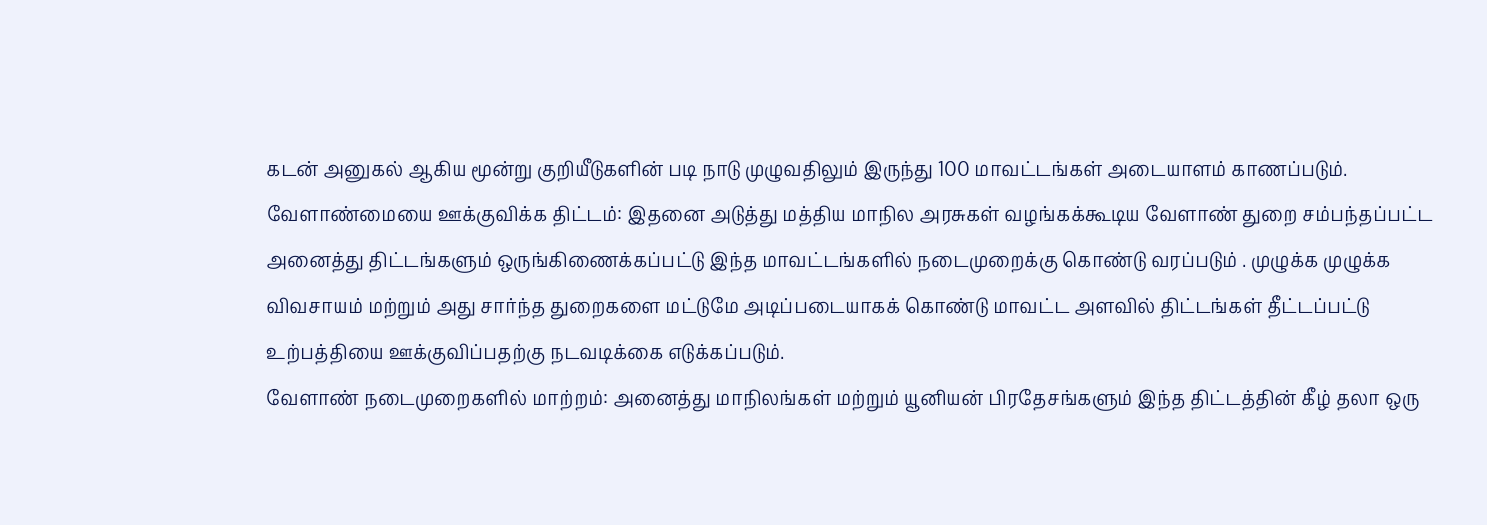கடன் அனுகல் ஆகிய மூன்று குறியீடுகளின் படி நாடு முழுவதிலும் இருந்து 100 மாவட்டங்கள் அடையாளம் காணப்படும்.
வேளாண்மையை ஊக்குவிக்க திட்டம்: இதனை அடுத்து மத்திய மாநில அரசுகள் வழங்கக்கூடிய வேளாண் துறை சம்பந்தப்பட்ட அனைத்து திட்டங்களும் ஒருங்கிணைக்கப்பட்டு இந்த மாவட்டங்களில் நடைமுறைக்கு கொண்டு வரப்படும் . முழுக்க முழுக்க விவசாயம் மற்றும் அது சார்ந்த துறைகளை மட்டுமே அடிப்படையாகக் கொண்டு மாவட்ட அளவில் திட்டங்கள் தீட்டப்பட்டு உற்பத்தியை ஊக்குவிப்பதற்கு நடவடிக்கை எடுக்கப்படும்.
வேளாண் நடைமுறைகளில் மாற்றம்: அனைத்து மாநிலங்கள் மற்றும் யூனியன் பிரதேசங்களும் இந்த திட்டத்தின் கீழ் தலா ஒரு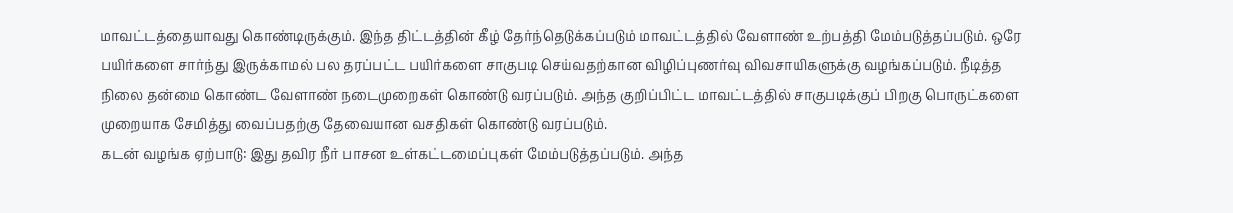மாவட்டத்தையாவது கொண்டிருக்கும். இந்த திட்டத்தின் கீழ் தேர்ந்தெடுக்கப்படும் மாவட்டத்தில் வேளாண் உற்பத்தி மேம்படுத்தப்படும். ஒரே பயிர்களை சார்ந்து இருக்காமல் பல தரப்பட்ட பயிர்களை சாகுபடி செய்வதற்கான விழிப்புணர்வு விவசாயிகளுக்கு வழங்கப்படும். நீடித்த நிலை தன்மை கொண்ட வேளாண் நடைமுறைகள் கொண்டு வரப்படும். அந்த குறிப்பிட்ட மாவட்டத்தில் சாகுபடிக்குப் பிறகு பொருட்களை முறையாக சேமித்து வைப்பதற்கு தேவையான வசதிகள் கொண்டு வரப்படும்.
கடன் வழங்க ஏற்பாடு: இது தவிர நீர் பாசன உள்கட்டமைப்புகள் மேம்படுத்தப்படும். அந்த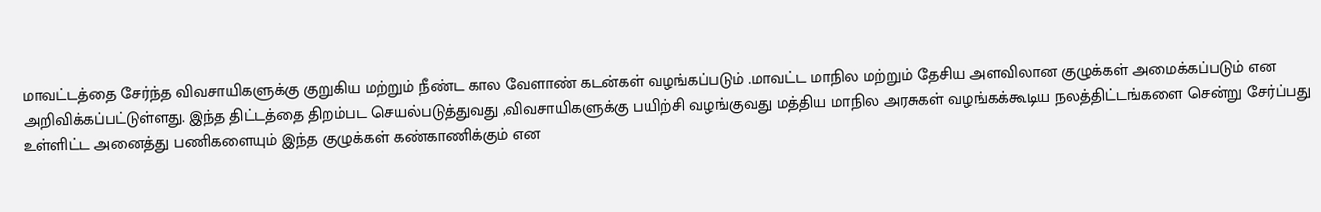மாவட்டத்தை சேர்ந்த விவசாயிகளுக்கு குறுகிய மற்றும் நீண்ட கால வேளாண் கடன்கள் வழங்கப்படும் .மாவட்ட மாநில மற்றும் தேசிய அளவிலான குழுக்கள் அமைக்கப்படும் என அறிவிக்கப்பட்டுள்ளது. இந்த திட்டத்தை திறம்பட செயல்படுத்துவது ,விவசாயிகளுக்கு பயிற்சி வழங்குவது மத்திய மாநில அரசுகள் வழங்கக்கூடிய நலத்திட்டங்களை சென்று சேர்ப்பது உள்ளிட்ட அனைத்து பணிகளையும் இந்த குழுக்கள் கண்காணிக்கும் என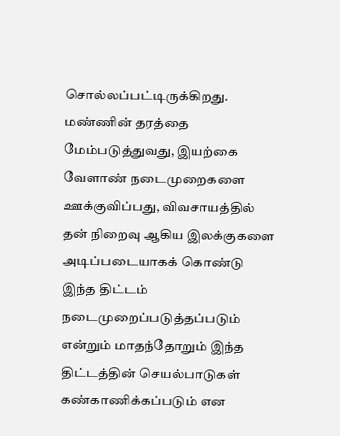சொல்லப்பட்டிருக்கிறது.
மண்ணின் தரத்தை மேம்படுத்துவது, இயற்கை வேளாண் நடைமுறைகளை ஊக்குவிப்பது, விவசாயத்தில் தன் நிறைவு ஆகிய இலக்குகளை அடிப்படையாகக் கொண்டு இந்த திட்டம் நடைமுறைப்படுத்தப்படும் என்றும் மாதந்தோறும் இந்த திட்டத்தின் செயல்பாடுகள் கண்காணிக்கப்படும் என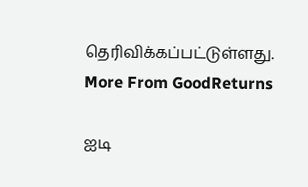தெரிவிக்கப்பட்டுள்ளது.
More From GoodReturns

ஐடி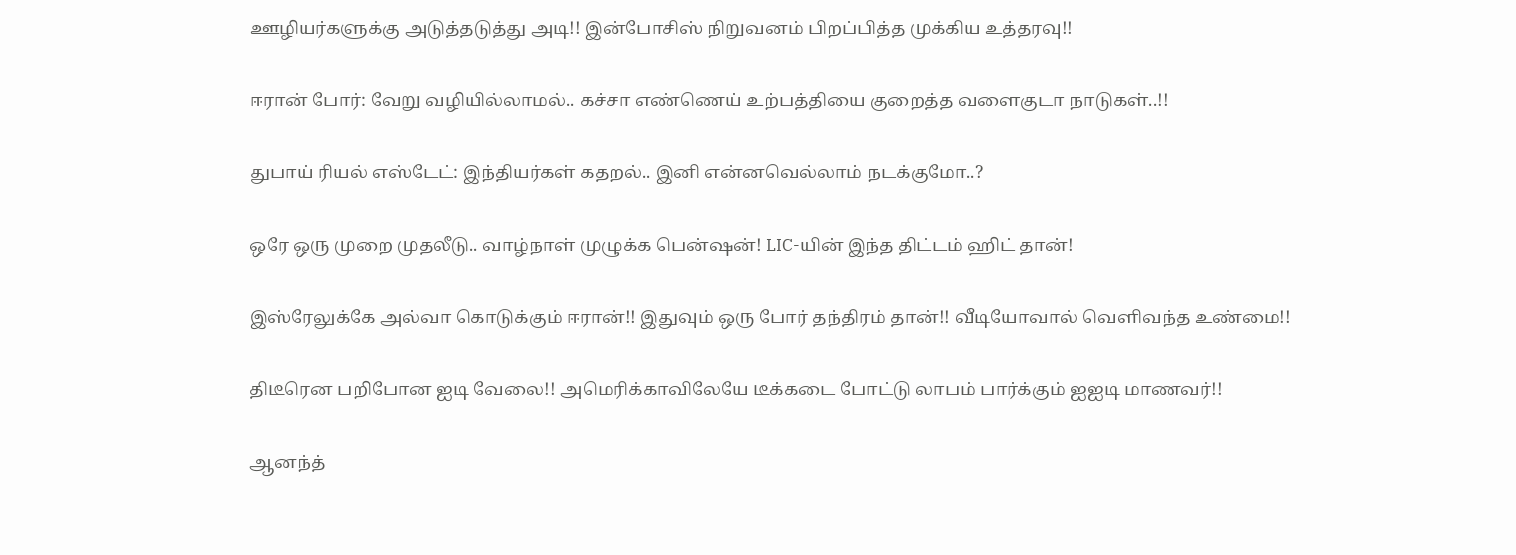ஊழியர்களுக்கு அடுத்தடுத்து அடி!! இன்போசிஸ் நிறுவனம் பிறப்பித்த முக்கிய உத்தரவு!!

ஈரான் போர்: வேறு வழியில்லாமல்.. கச்சா எண்ணெய் உற்பத்தியை குறைத்த வளைகுடா நாடுகள்..!!

துபாய் ரியல் எஸ்டேட்: இந்தியர்கள் கதறல்.. இனி என்னவெல்லாம் நடக்குமோ..?

ஒரே ஒரு முறை முதலீடு.. வாழ்நாள் முழுக்க பென்ஷன்! LIC-யின் இந்த திட்டம் ஹிட் தான்!

இஸ்ரேலுக்கே அல்வா கொடுக்கும் ஈரான்!! இதுவும் ஒரு போர் தந்திரம் தான்!! வீடியோவால் வெளிவந்த உண்மை!!

திடீரென பறிபோன ஐடி வேலை!! அமெரிக்காவிலேயே டீக்கடை போட்டு லாபம் பார்க்கும் ஐஐடி மாணவர்!!

ஆனந்த்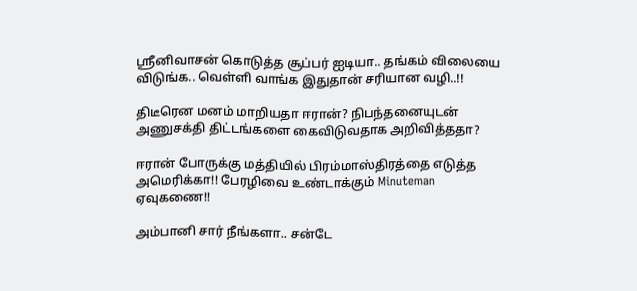ஸ்ரீனிவாசன் கொடுத்த சூப்பர் ஐடியா.. தங்கம் விலையை விடுங்க.. வெள்ளி வாங்க இதுதான் சரியான வழி..!!

திடீரென மனம் மாறியதா ஈரான்? நிபந்தனையுடன் அணுசக்தி திட்டங்களை கைவிடுவதாக அறிவித்ததா?

ஈரான் போருக்கு மத்தியில் பிரம்மாஸ்திரத்தை எடுத்த அமெரிக்கா!! பேரழிவை உண்டாக்கும் Minuteman ஏவுகணை!!

அம்பானி சார் நீங்களா.. சன்டே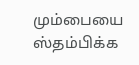மும்பையை ஸ்தம்பிக்க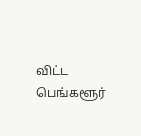விட்ட பெங்களூர்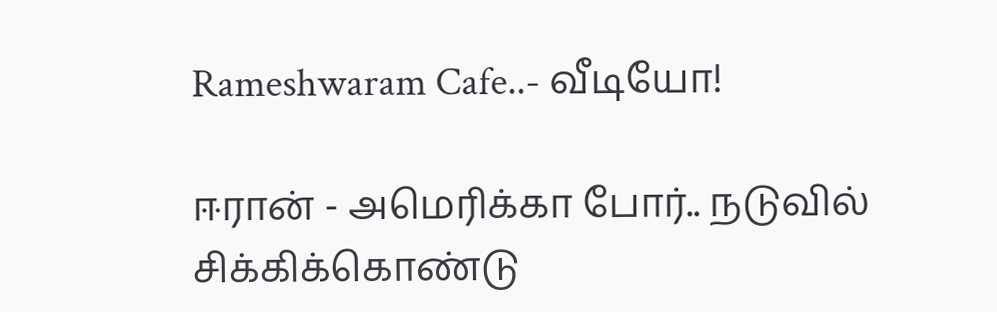Rameshwaram Cafe..- வீடியோ!

ஈரான் - அமெரிக்கா போர்.. நடுவில் சிக்கிக்கொண்டு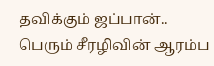தவிக்கும் ஜப்பான்.. பெரும் சீரழிவின் ஆரம்ப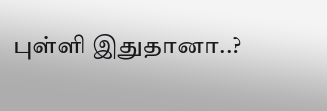புள்ளி இதுதானா..?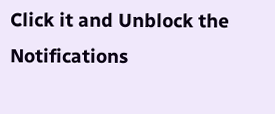Click it and Unblock the Notifications